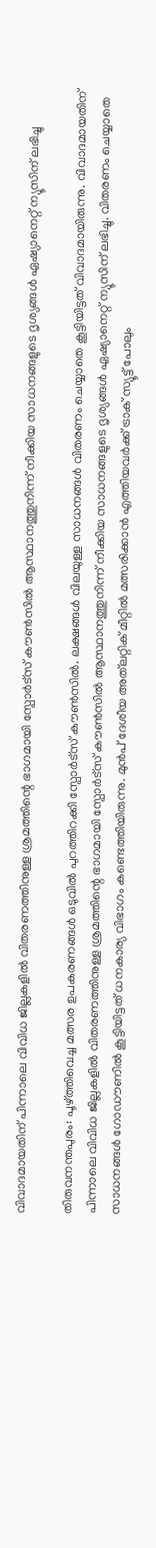വിവാദമായതിന് പിന്നാലെ വിവിധ ജില്ലകളിൽ വിതരണത്തിനുള്ള ശ്രമത്തിന്റെ ഭാഗമായി സ്പോർട്സ് കൗൺസിൽ ആസ്ഥാനത്തുനിന്ന് നീക്കിയ സാധനങ്ങളുടെ ദൃശ്യങ്ങൾ ഏഷ്യാനെറ്റ് ന്യൂസിന് ലഭിച്ചു

തിരുവനന്തപുരം: പൂഴ്ത്തിവെച്ച മത്സര ഉപകരണങ്ങൾ ഒടുവിൽ പുറത്തിറക്കി സ്പോർട്സ് കൗൺസിൽ. ലക്ഷങ്ങൾ വിലയുള്ള സാധനങ്ങൾ വിതരണം ചെയ്യാതെ കൂട്ടിയിട്ടത് വിവാദമായിരുന്നു. വിവാദമായതിന് പിന്നാലെ വിവിധ ജില്ലകളിൽ വിതരണത്തിനുള്ള ശ്രമത്തിന്റെ ഭാഗമായി സ്പോർട്സ് കൗൺസിൽ ആസ്ഥാനത്തുനിന്ന് നീക്കിയ സാധനങ്ങളുടെ ദൃശ്യങ്ങൾ ഏഷ്യാനെറ്റ് ന്യൂസിന് ലഭിച്ചു. വിതരണം ചെയ്യാതെ സാധനങ്ങൾ ഗോഡൗണിൽ കൂട്ടിയിട്ടത് ധനകാര്യ വിഭാഗം കണ്ടെത്തിയിരുന്നു. മുൻപ് ദേശീയ അത്‌ലറ്റിക് മീറ്റിൽ മത്സരിക്കാൻ എത്തിയവർക്ക് ട്രാക് സ്യൂട്ട് പോലും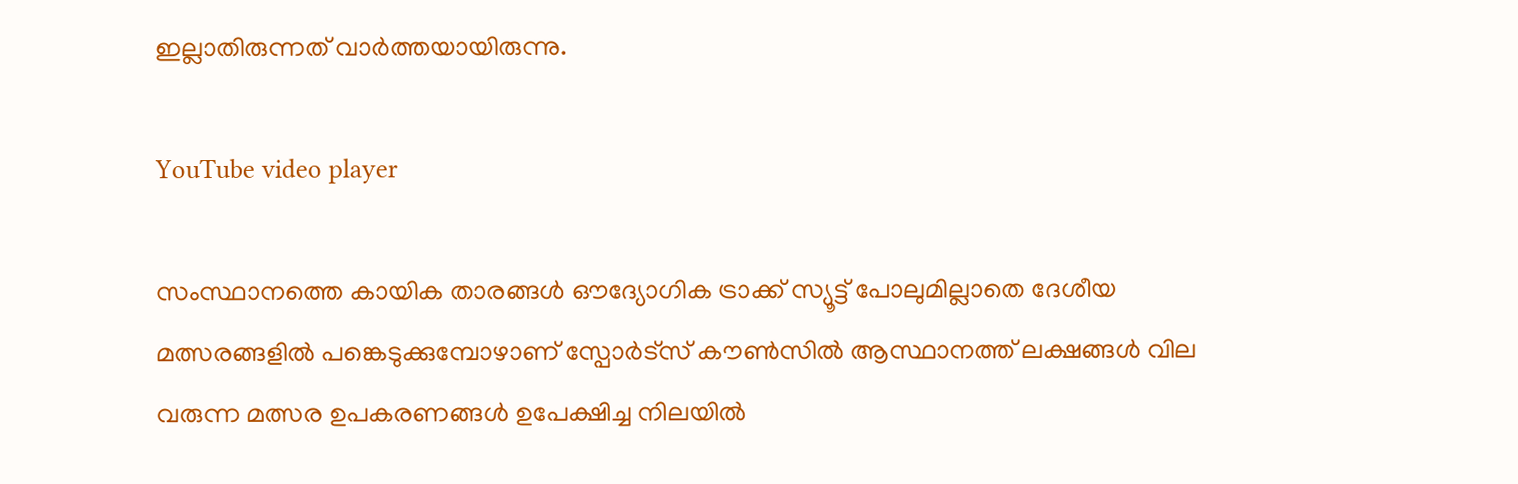ഇല്ലാതിരുന്നത് വാർത്തയായിരുന്നു.

YouTube video player

സംസ്ഥാനത്തെ കായിക താരങ്ങൾ ഔദ്യോഗിക ട്രാക്ക് സ്യൂട്ട് പോലുമില്ലാതെ ദേശീയ മത്സരങ്ങളിൽ പങ്കെടുക്കുമ്പോഴാണ് സ്പോർട്സ് കൗൺസിൽ ആസ്ഥാനത്ത് ലക്ഷങ്ങൾ വില വരുന്ന മത്സര ഉപകരണങ്ങൾ ഉപേക്ഷിച്ച നിലയിൽ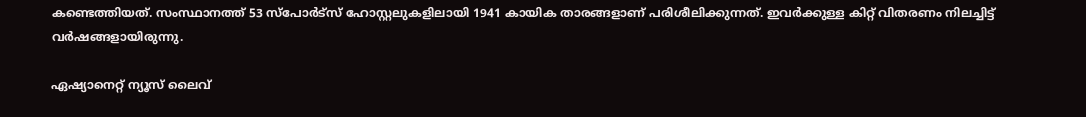കണ്ടെത്തിയത്. സംസ്ഥാനത്ത് 53 സ്പോർട്സ് ഹോസ്റ്റലുകളിലായി 1941 കായിക താരങ്ങളാണ് പരിശീലിക്കുന്നത്. ഇവർക്കുള്ള കിറ്റ് വിതരണം നിലച്ചിട്ട് വർഷങ്ങളായിരുന്നു.

ഏഷ്യാനെറ്റ് ന്യൂസ് ലൈവ്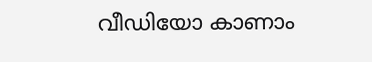വീഡിയോ കാണാം